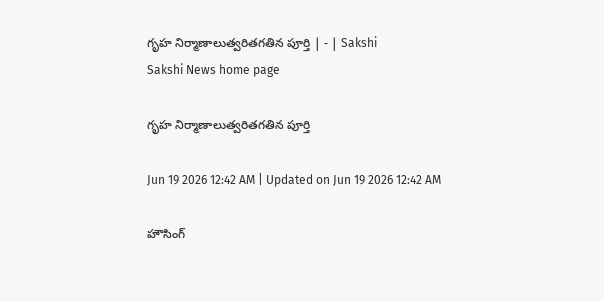గృహ నిర్మాణాలుత్వరితగతిన పూర్తి | - | Sakshi
Sakshi News home page

గృహ నిర్మాణాలుత్వరితగతిన పూర్తి

Jun 19 2026 12:42 AM | Updated on Jun 19 2026 12:42 AM

హౌసింగ్‌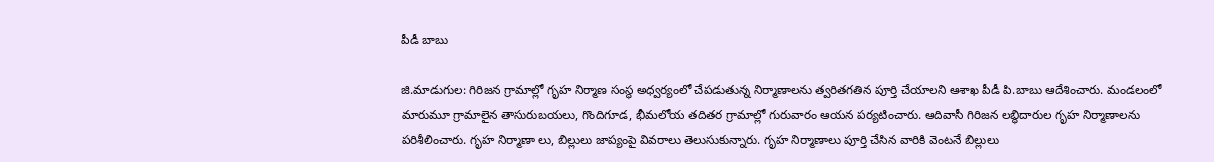పీడీ బాబు

జి.మాడుగుల: గిరిజన గ్రామాల్లో గృహ నిర్మాణ సంస్థ అధ్వర్యంలో చేపడుతున్న నిర్మాణాలను త్వరితగతిన పూర్తి చేయాలని ఆశాఖ పీడీ పి.బాబు ఆదేశించారు. మండలంలో మారుమూ గ్రామాలైన తాసురుబయలు, గొందిగూడ, భీమలోయ తదితర గ్రామాల్లో గురువారం ఆయన పర్యటించారు. ఆదివాసీ గిరిజన లబ్ధిదారుల గృహ నిర్మాణాలను పరిశీలించారు. గృహ నిర్మాణా లు, బిల్లులు జాప్యంపై వివరాలు తెలుసుకున్నారు. గృహ నిర్మాణాలు పూర్తి చేసిన వారికి వెంటనే బిల్లులు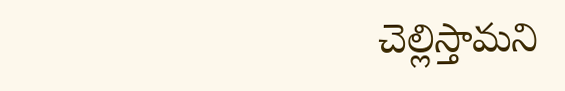చెల్లిస్తామని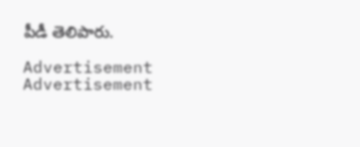పీడీ తెలిపారు.

Advertisement
Advertisement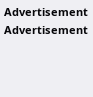Advertisement
Advertisement